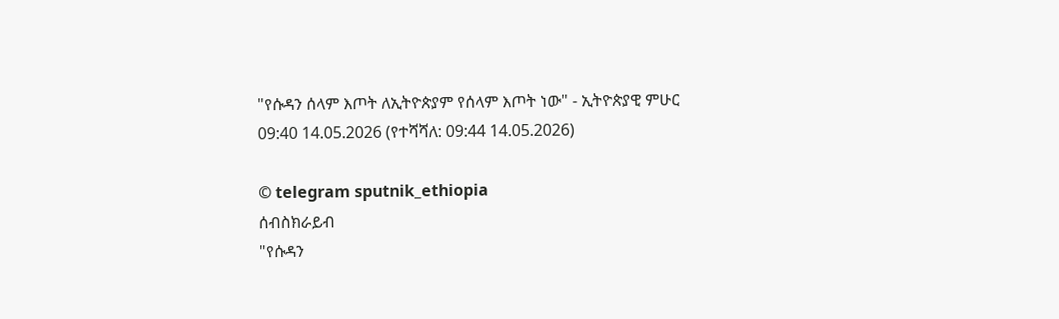"የሱዳን ሰላም እጦት ለኢትዮጵያም የሰላም እጦት ነው" - ኢትዮጵያዊ ምሁር
09:40 14.05.2026 (የተሻሻለ: 09:44 14.05.2026)

© telegram sputnik_ethiopia
ሰብስክራይብ
"የሱዳን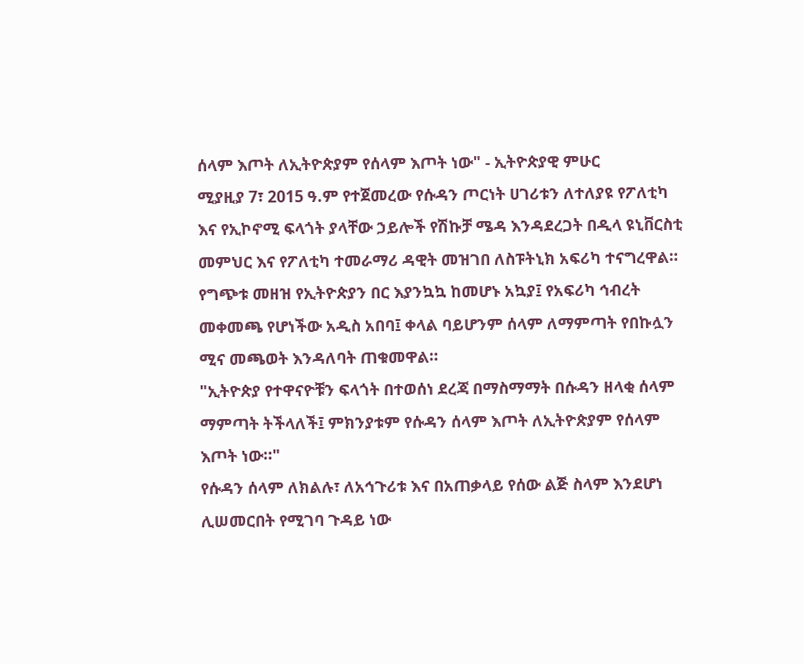ሰላም እጦት ለኢትዮጵያም የሰላም እጦት ነው" - ኢትዮጵያዊ ምሁር
ሚያዚያ 7፣ 2015 ዓ.ም የተጀመረው የሱዳን ጦርነት ሀገሪቱን ለተለያዩ የፖለቲካ እና የኢኮኖሚ ፍላጎት ያላቸው ኃይሎች የሽኩቻ ሜዳ እንዳደረጋት በዲላ ዩኒቨርስቲ መምህር እና የፖለቲካ ተመራማሪ ዳዊት መዝገበ ለስፑትኒክ አፍሪካ ተናግረዋል።
የግጭቱ መዘዝ የኢትዮጵያን በር እያንኳኳ ከመሆኑ አኳያ፤ የአፍሪካ ኅብረት መቀመጫ የሆነችው አዲስ አበባ፤ ቀላል ባይሆንም ሰላም ለማምጣት የበኩሏን ሚና መጫወት እንዳለባት ጠቁመዋል።
"ኢትዮጵያ የተዋናዮቹን ፍላጎት በተወሰነ ደረጃ በማስማማት በሱዳን ዘላቂ ሰላም ማምጣት ትችላለች፤ ምክንያቱም የሱዳን ሰላም እጦት ለኢትዮጵያም የሰላም እጦት ነው።"
የሱዳን ሰላም ለክልሉ፣ ለአኅጉሪቱ እና በአጠቃላይ የሰው ልጅ ስላም እንደሆነ ሊሠመርበት የሚገባ ጉዳይ ነው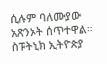ሲሉም ባለሙያው አጽንኦት ሰጥተዋል።
ስፑትኒክ ኢትዮጵያ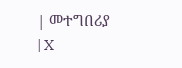| መተግበሪያ | X